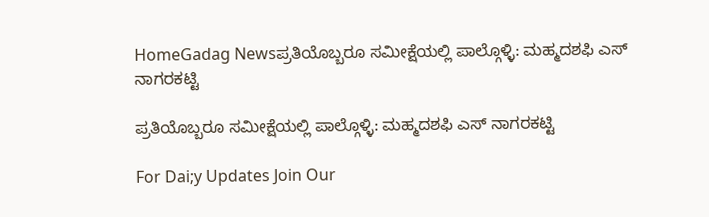HomeGadag Newsಪ್ರತಿಯೊಬ್ಬರೂ ಸಮೀಕ್ಷೆಯಲ್ಲಿ ಪಾಲ್ಗೊಳ್ಳಿ: ಮಹ್ಮದಶಫಿ ಎಸ್ ನಾಗರಕಟ್ಟಿ

ಪ್ರತಿಯೊಬ್ಬರೂ ಸಮೀಕ್ಷೆಯಲ್ಲಿ ಪಾಲ್ಗೊಳ್ಳಿ: ಮಹ್ಮದಶಫಿ ಎಸ್ ನಾಗರಕಟ್ಟಿ

For Dai;y Updates Join Our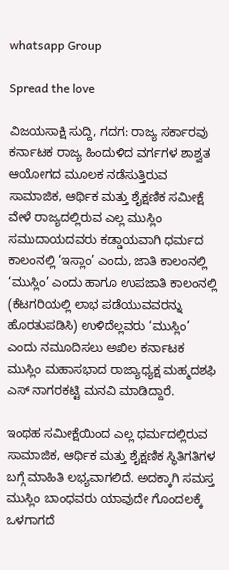whatsapp Group

Spread the love

ವಿಜಯಸಾಕ್ಷಿ ಸುದ್ದಿ, ಗದಗ: ರಾಜ್ಯ ಸರ್ಕಾರವು ಕರ್ನಾಟಕ ರಾಜ್ಯ ಹಿಂದುಳಿದ ವರ್ಗಗಳ ಶಾಶ್ವತ ಆಯೋಗದ ಮೂಲಕ ನಡೆಸುತ್ತಿರುವ ಸಾಮಾಜಿಕ, ಆರ್ಥಿಕ ಮತ್ತು ಶೈಕ್ಷಣಿಕ ಸಮೀಕ್ಷೆ ವೇಳೆ ರಾಜ್ಯದಲ್ಲಿರುವ ಎಲ್ಲ ಮುಸ್ಲಿಂ ಸಮುದಾಯದವರು ಕಡ್ಡಾಯವಾಗಿ ಧರ್ಮದ ಕಾಲಂನಲ್ಲಿ ‘ಇಸ್ಲಾಂ’ ಎಂದು, ಜಾತಿ ಕಾಲಂನಲ್ಲಿ ‘ಮುಸ್ಲಿಂ’ ಎಂದು ಹಾಗೂ ಉಪಜಾತಿ ಕಾಲಂನಲ್ಲಿ (ಕೆಟಗರಿಯಲ್ಲಿ ಲಾಭ ಪಡೆಯುವವರನ್ನು ಹೊರತುಪಡಿಸಿ) ಉಳಿದೆಲ್ಲವರು ‘ಮುಸ್ಲಿಂ’ ಎಂದು ನಮೂದಿಸಲು ಅಖಿಲ ಕರ್ನಾಟಕ ಮುಸ್ಲಿಂ ಮಹಾಸಭಾದ ರಾಜ್ಯಾಧ್ಯಕ್ಷ ಮಹ್ಮದಶಫಿ ಎಸ್ ನಾಗರಕಟ್ಟಿ ಮನವಿ ಮಾಡಿದ್ದಾರೆ.

ಇಂಥಹ ಸಮೀಕ್ಷೆಯಿಂದ ಎಲ್ಲ ಧರ್ಮದಲ್ಲಿರುವ ಸಾಮಾಜಿಕ, ಆರ್ಥಿಕ ಮತ್ತು ಶೈಕ್ಷಣಿಕ ಸ್ಥಿತಿಗತಿಗಳ ಬಗ್ಗೆ ಮಾಹಿತಿ ಲಭ್ಯವಾಗಲಿದೆ. ಅದಕ್ಕಾಗಿ ಸಮಸ್ತ ಮುಸ್ಲಿಂ ಬಾಂಧವರು ಯಾವುದೇ ಗೊಂದಲಕ್ಕೆ ಒಳಗಾಗದೆ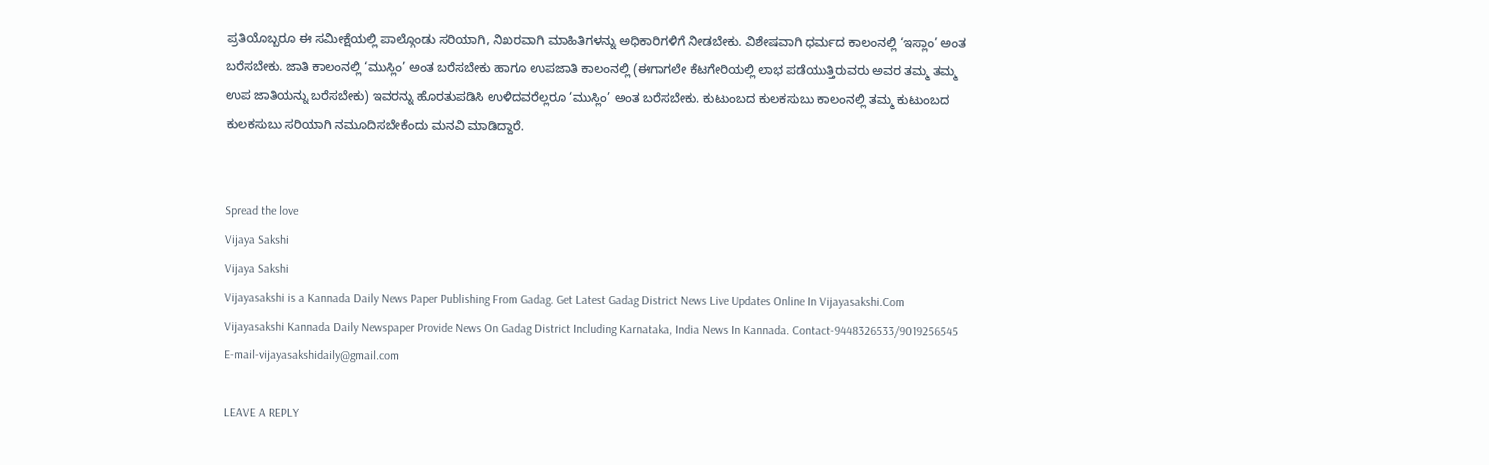ಪ್ರತಿಯೊಬ್ಬರೂ ಈ ಸಮೀಕ್ಷೆಯಲ್ಲಿ ಪಾಲ್ಗೊಂಡು ಸರಿಯಾಗಿ, ನಿಖರವಾಗಿ ಮಾಹಿತಿಗಳನ್ನು ಅಧಿಕಾರಿಗಳಿಗೆ ನೀಡಬೇಕು. ವಿಶೇಷವಾಗಿ ಧರ್ಮದ ಕಾಲಂನಲ್ಲಿ ‘ಇಸ್ಲಾಂ’ ಅಂತ ಬರೆಸಬೇಕು. ಜಾತಿ ಕಾಲಂನಲ್ಲಿ ‘ಮುಸ್ಲಿಂ’ ಅಂತ ಬರೆಸಬೇಕು ಹಾಗೂ ಉಪಜಾತಿ ಕಾಲಂನಲ್ಲಿ (ಈಗಾಗಲೇ ಕೆಟಗೇರಿಯಲ್ಲಿ ಲಾಭ ಪಡೆಯುತ್ತಿರುವರು ಅವರ ತಮ್ಮ ತಮ್ಮ ಉಪ ಜಾತಿಯನ್ನು ಬರೆಸಬೇಕು) ಇವರನ್ನು ಹೊರತುಪಡಿಸಿ ಉಳಿದವರೆಲ್ಲರೂ ‘ಮುಸ್ಲಿಂ’ ಅಂತ ಬರೆಸಬೇಕು. ಕುಟುಂಬದ ಕುಲಕಸುಬು ಕಾಲಂನಲ್ಲಿ ತಮ್ಮ ಕುಟುಂಬದ ಕುಲಕಸುಬು ಸರಿಯಾಗಿ ನಮೂದಿಸಬೇಕೆಂದು ಮನವಿ ಮಾಡಿದ್ದಾರೆ.


Spread the love
Vijaya Sakshi
Vijaya Sakshi
Vijayasakshi is a Kannada Daily News Paper Publishing From Gadag. Get Latest Gadag District News Live Updates Online In Vijayasakshi.Com Vijayasakshi Kannada Daily Newspaper Provide News On Gadag District Including Karnataka, India News In Kannada. Contact-9448326533/9019256545 E-mail-vijayasakshidaily@gmail.com

LEAVE A REPLY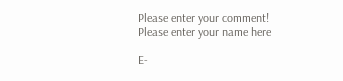Please enter your comment!
Please enter your name here

E-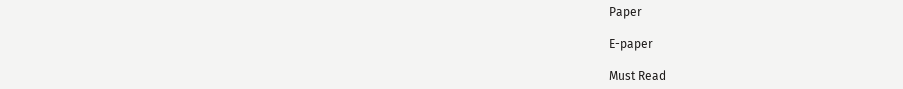Paper

E-paper

Must Read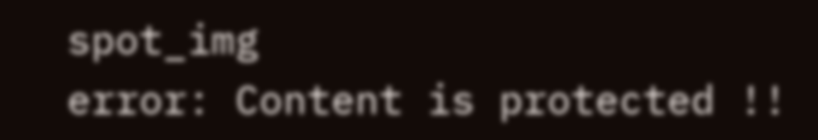spot_img
error: Content is protected !!